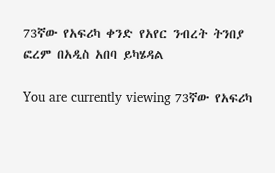73ኛው የአፍሪካ ቀንድ የአየር ንብረት ትንበያ ፎረም በአዲስ አበባ ይካሄዳል

You are currently viewing 73ኛው የአፍሪካ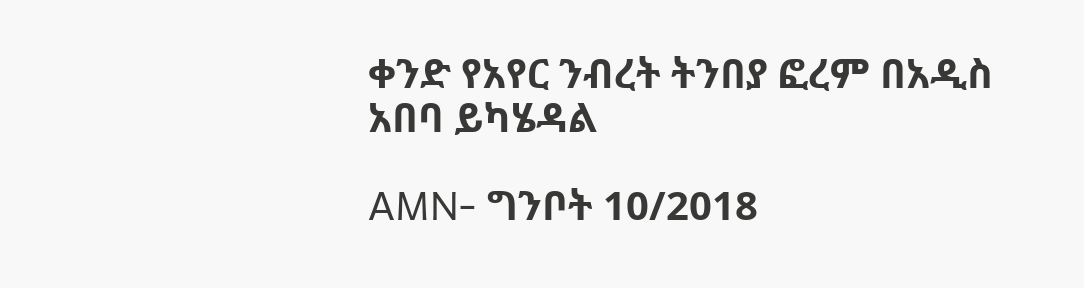ቀንድ የአየር ንብረት ትንበያ ፎረም በአዲስ አበባ ይካሄዳል

AMN- ግንቦት 10/2018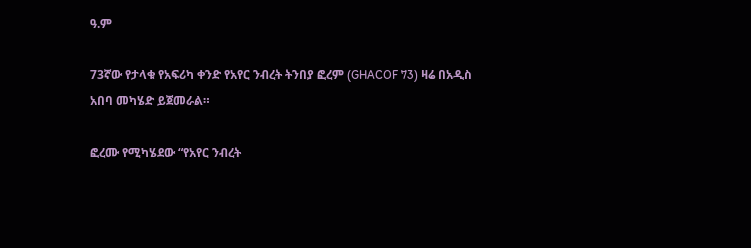ዓ.ም

73ኛው የታላቁ የአፍሪካ ቀንድ የአየር ንብረት ትንበያ ፎረም (GHACOF 73) ዛሬ በአዲስ አበባ መካሄድ ይጀመራል።

ፎረሙ የሚካሄደው “የአየር ንብረት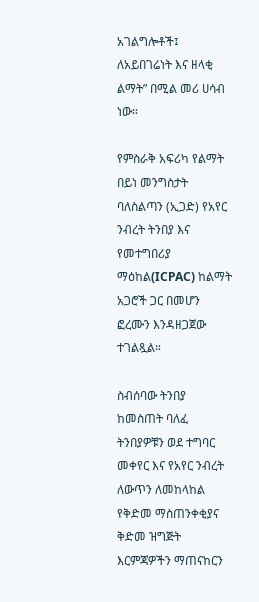አገልግሎቶች፤ ለአይበገሬነት እና ዘላቂ ልማት” በሚል መሪ ሀሳብ ነው።

የምስራቅ አፍሪካ የልማት በይነ መንግስታት ባለስልጣን (ኢጋድ) የአየር ንብረት ትንበያ እና የመተግበሪያ ማዕከል(ICPAC) ከልማት አጋሮች ጋር በመሆን ፎረሙን እንዳዘጋጀው ተገልጿል።

ስብሰባው ትንበያ ከመስጠት ባለፈ ትንበያዎቹን ወደ ተግባር መቀየር እና የአየር ንብረት ለውጥን ለመከላከል የቅድመ ማስጠንቀቂያና ቅድመ ዝግጅት እርምጃዎችን ማጠናከርን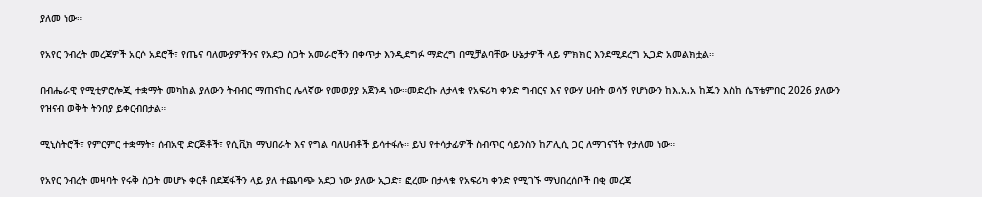ያለመ ነው።

የአየር ንብረት መረጃዎች አርሶ አደሮች፣ የጤና ባለሙያዎችንና የአደጋ ስጋት አመራሮችን በቀጥታ እንዲደግፉ ማድረግ በሚቻልባቸው ሁኔታዎች ላይ ምክክር እንደሚደረግ ኢጋድ አመልክቷል።

በብሔራዊ የሚቲዎሮሎጂ ተቋማት መካከል ያለውን ትብብር ማጠናከር ሌላኛው የመወያያ አጀንዳ ነው።መድረኩ ለታላቁ የአፍሪካ ቀንድ ግብርና እና የውሃ ሀብት ወሳኝ የሆነውን ከእ.አ.አ ከጁን እስከ ሴፕቴምበር 2026 ያለውን የዝናብ ወቅት ትንበያ ይቀርብበታል።

ሚኒስትሮች፣ የምርምር ተቋማት፣ ሰብአዊ ድርጅቶች፣ የሲቪክ ማህበራት እና የግል ባለሀብቶች ይሳተፋሉ። ይህ የተሳታፊዎች ስብጥር ሳይንስን ከፖሊሲ ጋር ለማገናኘት የታለመ ነው።

የአየር ንብረት መዛባት የሩቅ ስጋት መሆኑ ቀርቶ በደጃፋችን ላይ ያለ ተጨባጭ አደጋ ነው ያለው ኢጋድ፣ ፎረሙ በታላቁ የአፍሪካ ቀንድ የሚገኙ ማህበረሰቦች በቂ መረጃ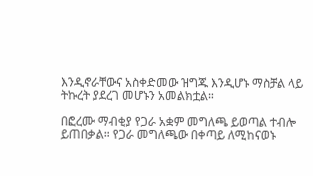እንዲኖራቸውና አስቀድመው ዝግጁ እንዲሆኑ ማስቻል ላይ ትኩረት ያደረገ መሆኑን አመልክቷል።

በፎረሙ ማብቂያ የጋራ አቋም መግለጫ ይወጣል ተብሎ ይጠበቃል። የጋራ መግለጫው በቀጣይ ለሚከናወኑ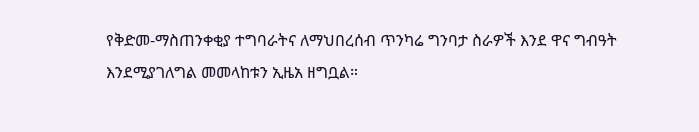የቅድመ-ማስጠንቀቂያ ተግባራትና ለማህበረሰብ ጥንካሬ ግንባታ ስራዎች እንደ ዋና ግብዓት እንደሚያገለግል መመላከቱን ኢዜአ ዘግቧል።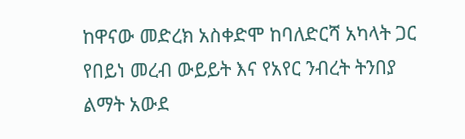ከዋናው መድረክ አስቀድሞ ከባለድርሻ አካላት ጋር የበይነ መረብ ውይይት እና የአየር ንብረት ትንበያ ልማት አውደ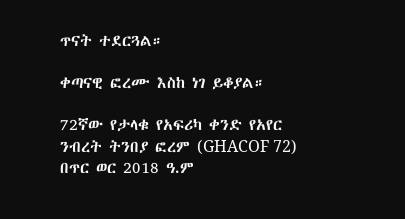ጥናት ተደርጓል።

ቀጣናዊ ፎረሙ እስከ ነገ ይቆያል።

72ኛው የታላቁ የአፍሪካ ቀንድ የአየር ንብረት ትንበያ ፎረም (GHACOF 72) በጥር ወር 2018 ዓ.ም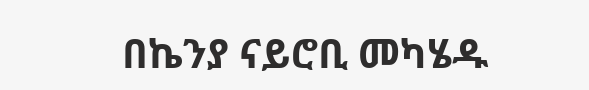በኬንያ ናይሮቢ መካሄዱ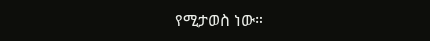የሚታወስ ነው።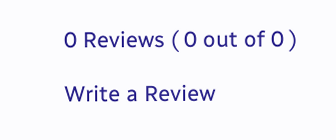0 Reviews ( 0 out of 0 )

Write a Review